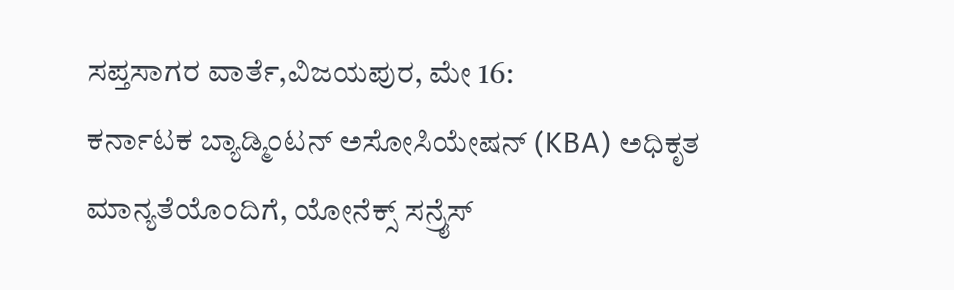ಸಪ್ತಸಾಗರ ವಾರ್ತೆ,ವಿಜಯಪುರ, ಮೇ 16:
ಕರ್ನಾಟಕ ಬ್ಯಾಡ್ಮಿಂಟನ್ ಅಸೋಸಿಯೇಷನ್ (KBA) ಅಧಿಕೃತ ಮಾನ್ಯತೆಯೊಂದಿಗೆ, ಯೋನೆಕ್ಸ್ ಸನ್ರೈಸ್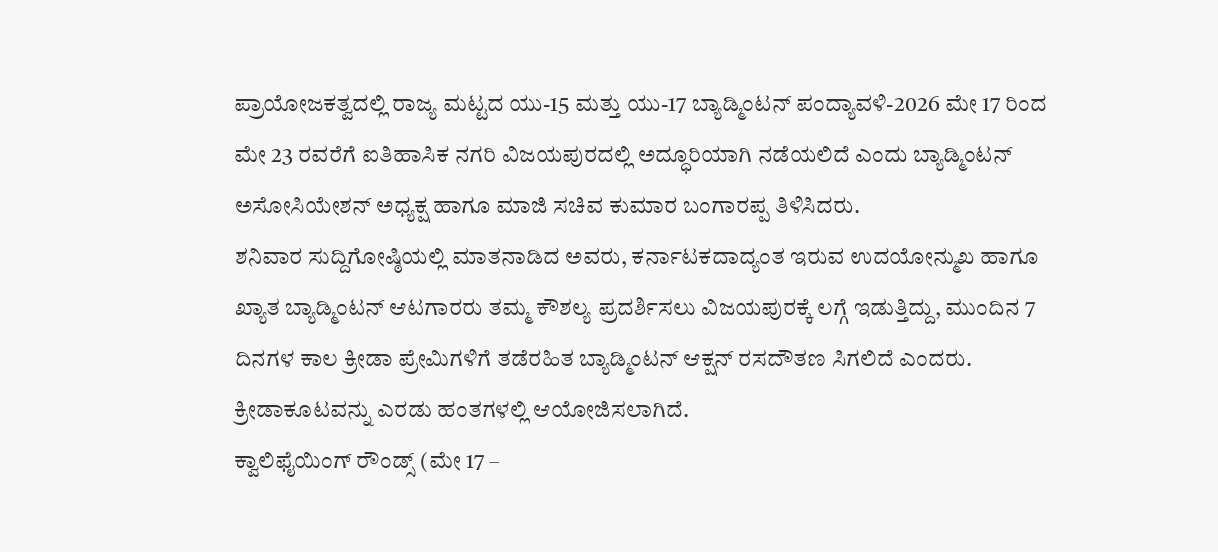ಪ್ರಾಯೋಜಕತ್ವದಲ್ಲಿ ರಾಜ್ಯ ಮಟ್ಟದ ಯು-15 ಮತ್ತು ಯು-17 ಬ್ಯಾಡ್ಮಿಂಟನ್ ಪಂದ್ಯಾವಳಿ-2026 ಮೇ 17 ರಿಂದ ಮೇ 23 ರವರೆಗೆ ಐತಿಹಾಸಿಕ ನಗರಿ ವಿಜಯಪುರದಲ್ಲಿ ಅದ್ಧೂರಿಯಾಗಿ ನಡೆಯಲಿದೆ ಎಂದು ಬ್ಯಾಡ್ಮಿಂಟನ್ ಅಸೋಸಿಯೇಶನ್ ಅಧ್ಯಕ್ಷ ಹಾಗೂ ಮಾಜಿ ಸಚಿವ ಕುಮಾರ ಬಂಗಾರಪ್ಪ ತಿಳಿಸಿದರು.
ಶನಿವಾರ ಸುದ್ದಿಗೋಷ್ಠಿಯಲ್ಲಿ ಮಾತನಾಡಿದ ಅವರು, ಕರ್ನಾಟಕದಾದ್ಯಂತ ಇರುವ ಉದಯೋನ್ಮುಖ ಹಾಗೂ ಖ್ಯಾತ ಬ್ಯಾಡ್ಮಿಂಟನ್ ಆಟಗಾರರು ತಮ್ಮ ಕೌಶಲ್ಯ ಪ್ರದರ್ಶಿಸಲು ವಿಜಯಪುರಕ್ಕೆ ಲಗ್ಗೆ ಇಡುತ್ತಿದ್ದು, ಮುಂದಿನ 7 ದಿನಗಳ ಕಾಲ ಕ್ರೀಡಾ ಪ್ರೇಮಿಗಳಿಗೆ ತಡೆರಹಿತ ಬ್ಯಾಡ್ಮಿಂಟನ್ ಆಕ್ಷನ್ ರಸದೌತಣ ಸಿಗಲಿದೆ ಎಂದರು.
ಕ್ರೀಡಾಕೂಟವನ್ನು ಎರಡು ಹಂತಗಳಲ್ಲಿ ಆಯೋಜಿಸಲಾಗಿದೆ.
ಕ್ವಾಲಿಫೈಯಿಂಗ್ ರೌಂಡ್ಸ್ (ಮೇ 17 –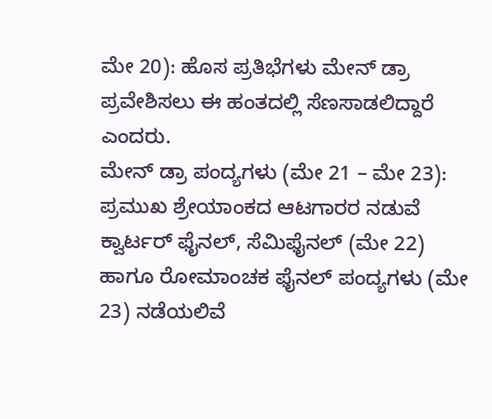ಮೇ 20): ಹೊಸ ಪ್ರತಿಭೆಗಳು ಮೇನ್ ಡ್ರಾ ಪ್ರವೇಶಿಸಲು ಈ ಹಂತದಲ್ಲಿ ಸೆಣಸಾಡಲಿದ್ದಾರೆ ಎಂದರು.
ಮೇನ್ ಡ್ರಾ ಪಂದ್ಯಗಳು (ಮೇ 21 – ಮೇ 23): ಪ್ರಮುಖ ಶ್ರೇಯಾಂಕದ ಆಟಗಾರರ ನಡುವೆ ಕ್ವಾರ್ಟರ್ ಫೈನಲ್, ಸೆಮಿಫೈನಲ್ (ಮೇ 22) ಹಾಗೂ ರೋಮಾಂಚಕ ಫೈನಲ್ ಪಂದ್ಯಗಳು (ಮೇ 23) ನಡೆಯಲಿವೆ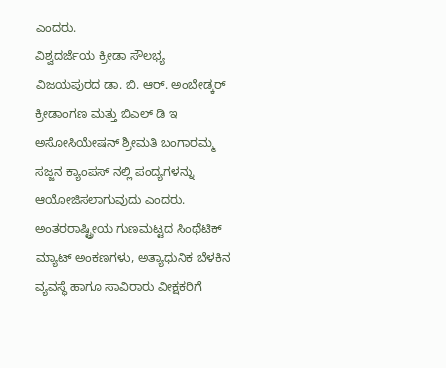ಎಂದರು.
ವಿಶ್ವದರ್ಜೆಯ ಕ್ರೀಡಾ ಸೌಲಭ್ಯ
ವಿಜಯಪುರದ ಡಾ. ಬಿ. ಆರ್. ಅಂಬೇಡ್ಕರ್ ಕ್ರೀಡಾಂಗಣ ಮತ್ತು ಬಿಎಲ್ ಡಿ ಇ ಅಸೋಸಿಯೇಷನ್ ಶ್ರೀಮತಿ ಬಂಗಾರಮ್ಮ ಸಜ್ಜನ ಕ್ಯಾಂಪಸ್ ನಲ್ಲಿ ಪಂದ್ಯಗಳನ್ನು ಆಯೋಜಿಸಲಾಗುವುದು ಎಂದರು.
ಅಂತರರಾಷ್ಟ್ರೀಯ ಗುಣಮಟ್ಟದ ಸಿಂಥೆಟಿಕ್ ಮ್ಯಾಟ್ ಅಂಕಣಗಳು, ಅತ್ಯಾಧುನಿಕ ಬೆಳಕಿನ ವ್ಯವಸ್ಥೆ ಹಾಗೂ ಸಾವಿರಾರು ವೀಕ್ಷಕರಿಗೆ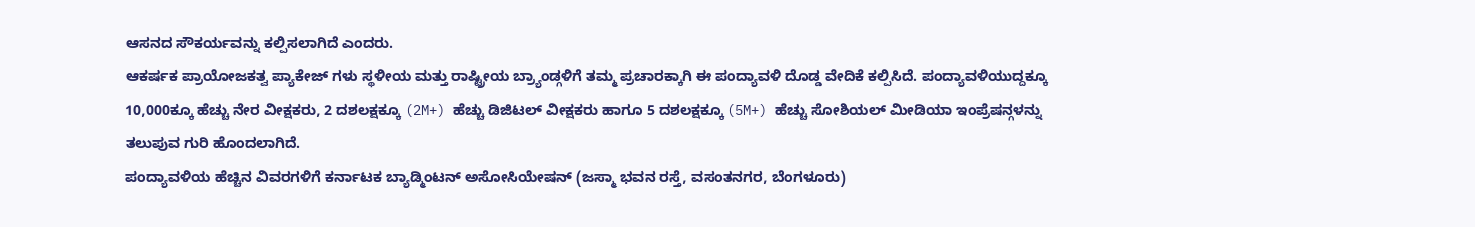ಆಸನದ ಸೌಕರ್ಯವನ್ನು ಕಲ್ಪಿಸಲಾಗಿದೆ ಎಂದರು.
ಆಕರ್ಷಕ ಪ್ರಾಯೋಜಕತ್ವ ಪ್ಯಾಕೇಜ್ ಗಳು ಸ್ಥಳೀಯ ಮತ್ತು ರಾಷ್ಟ್ರೀಯ ಬ್ರ್ಯಾಂಡ್ಗಳಿಗೆ ತಮ್ಮ ಪ್ರಚಾರಕ್ಕಾಗಿ ಈ ಪಂದ್ಯಾವಳಿ ದೊಡ್ಡ ವೇದಿಕೆ ಕಲ್ಪಿಸಿದೆ. ಪಂದ್ಯಾವಳಿಯುದ್ದಕ್ಕೂ 10,000ಕ್ಕೂ ಹೆಚ್ಚು ನೇರ ವೀಕ್ಷಕರು, 2 ದಶಲಕ್ಷಕ್ಕೂ (2M+) ಹೆಚ್ಚು ಡಿಜಿಟಲ್ ವೀಕ್ಷಕರು ಹಾಗೂ 5 ದಶಲಕ್ಷಕ್ಕೂ (5M+) ಹೆಚ್ಚು ಸೋಶಿಯಲ್ ಮೀಡಿಯಾ ಇಂಪ್ರೆಷನ್ಗಳನ್ನು ತಲುಪುವ ಗುರಿ ಹೊಂದಲಾಗಿದೆ.
ಪಂದ್ಯಾವಳಿಯ ಹೆಚ್ಚಿನ ವಿವರಗಳಿಗೆ ಕರ್ನಾಟಕ ಬ್ಯಾಡ್ಮಿಂಟನ್ ಅಸೋಸಿಯೇಷನ್ (ಜಸ್ಮಾ ಭವನ ರಸ್ತೆ, ವಸಂತನಗರ, ಬೆಂಗಳೂರು)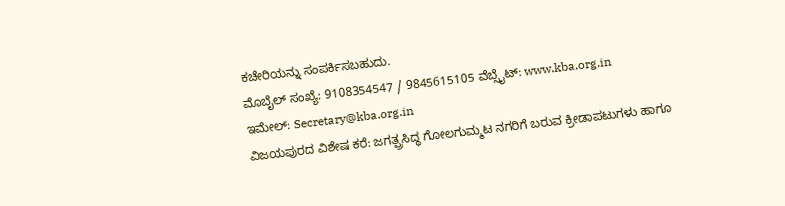ಕಚೇರಿಯನ್ನು ಸಂಪರ್ಕಿಸಬಹುದು.
ಮೊಬೈಲ್ ಸಂಖ್ಯೆ: 9108354547 / 9845615105 ವೆಬ್ಸೈಟ್: www.kba.org.in
ಇಮೇಲ್: Secretary@kba.org.in
ವಿಜಯಪುರದ ವಿಶೇಷ ಕರೆ: ಜಗತ್ಪ್ರಸಿದ್ಧ ಗೋಲಗುಮ್ಮಟ ನಗರಿಗೆ ಬರುವ ಕ್ರೀಡಾಪಟುಗಳು ಹಾಗೂ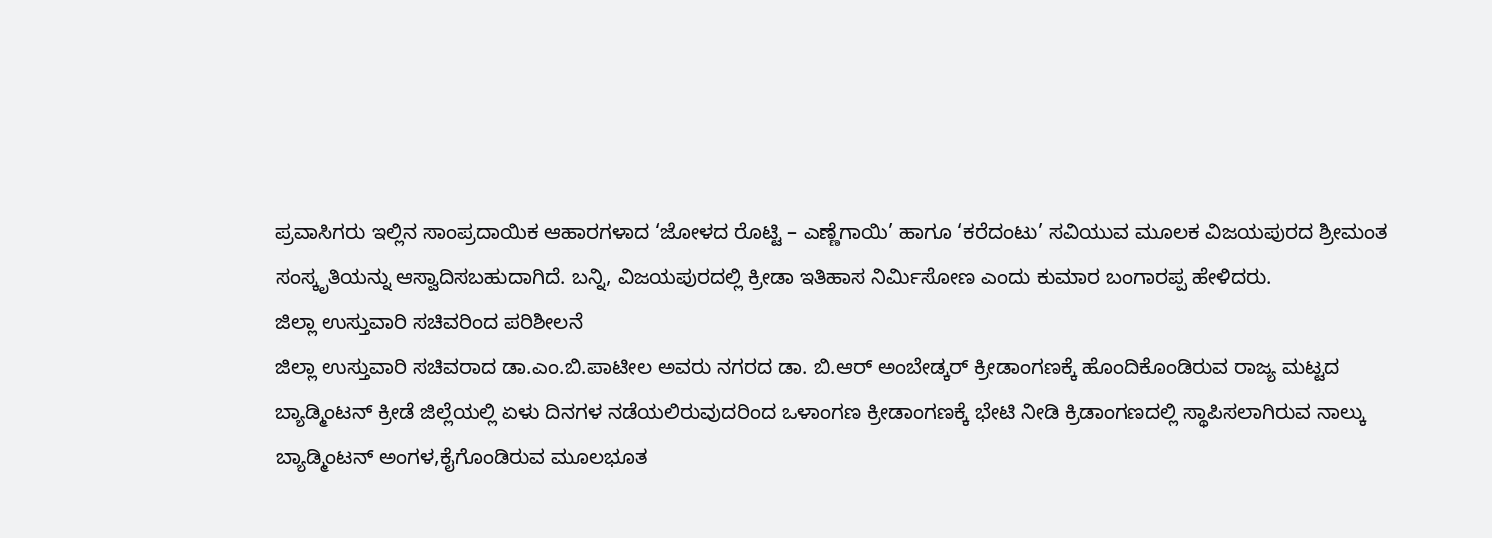ಪ್ರವಾಸಿಗರು ಇಲ್ಲಿನ ಸಾಂಪ್ರದಾಯಿಕ ಆಹಾರಗಳಾದ ‘ಜೋಳದ ರೊಟ್ಟಿ – ಎಣ್ಣೆಗಾಯಿ’ ಹಾಗೂ ‘ಕರೆದಂಟು’ ಸವಿಯುವ ಮೂಲಕ ವಿಜಯಪುರದ ಶ್ರೀಮಂತ ಸಂಸ್ಕೃತಿಯನ್ನು ಆಸ್ವಾದಿಸಬಹುದಾಗಿದೆ. ಬನ್ನಿ, ವಿಜಯಪುರದಲ್ಲಿ ಕ್ರೀಡಾ ಇತಿಹಾಸ ನಿರ್ಮಿಸೋಣ ಎಂದು ಕುಮಾರ ಬಂಗಾರಪ್ಪ ಹೇಳಿದರು.
ಜಿಲ್ಲಾ ಉಸ್ತುವಾರಿ ಸಚಿವರಿಂದ ಪರಿಶೀಲನೆ
ಜಿಲ್ಲಾ ಉಸ್ತುವಾರಿ ಸಚಿವರಾದ ಡಾ.ಎಂ.ಬಿ.ಪಾಟೀಲ ಅವರು ನಗರದ ಡಾ. ಬಿ.ಆರ್ ಅಂಬೇಡ್ಕರ್ ಕ್ರೀಡಾಂಗಣಕ್ಕೆ ಹೊಂದಿಕೊಂಡಿರುವ ರಾಜ್ಯ ಮಟ್ಟದ ಬ್ಯಾಡ್ಮಿಂಟನ್ ಕ್ರೀಡೆ ಜಿಲ್ಲೆಯಲ್ಲಿ ಏಳು ದಿನಗಳ ನಡೆಯಲಿರುವುದರಿಂದ ಒಳಾಂಗಣ ಕ್ರೀಡಾಂಗಣಕ್ಕೆ ಭೇಟಿ ನೀಡಿ ಕ್ರಿಡಾಂಗಣದಲ್ಲಿ ಸ್ಥಾಪಿಸಲಾಗಿರುವ ನಾಲ್ಕು ಬ್ಯಾಡ್ಮಿಂಟನ್ ಅಂಗಳ,ಕೈಗೊಂಡಿರುವ ಮೂಲಭೂತ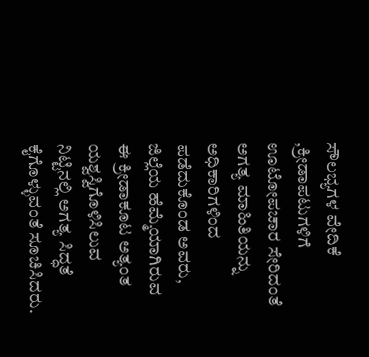ಸೌಲಭ್ಯಗಳ ವೇದಿಕೆ ,ಕ್ರೀಡಾಪಟುಗಳಿಗೆ ಊಟೋಪಚಾರ ಸೇರಿದಂತೆ ಅಗತ್ಯ ಮಾಹಿತಿಯನ್ನು ಅಧಿಕಾರಿಗಳಿಂದ ಪಡೆದುಕೊಂಡ ಅವರು, ಜಿಲ್ಲೆಯ ಹೆಮ್ಮೆಯಾಗಿರುವ ಈ ಕ್ರೀಡಾಕೂಟ ಅತ್ಯಂತ ಯಶ್ವಸ್ವಿಗೊಳಿಸಿಲುವ ನಿಟ್ಟಿನಲ್ಲಿ ಅಗತ್ಯ ಸಿದ್ಧತೆ ಕೈಗೊಳ್ಳುವಂತೆ ಸೂಚಿಸಿದರು.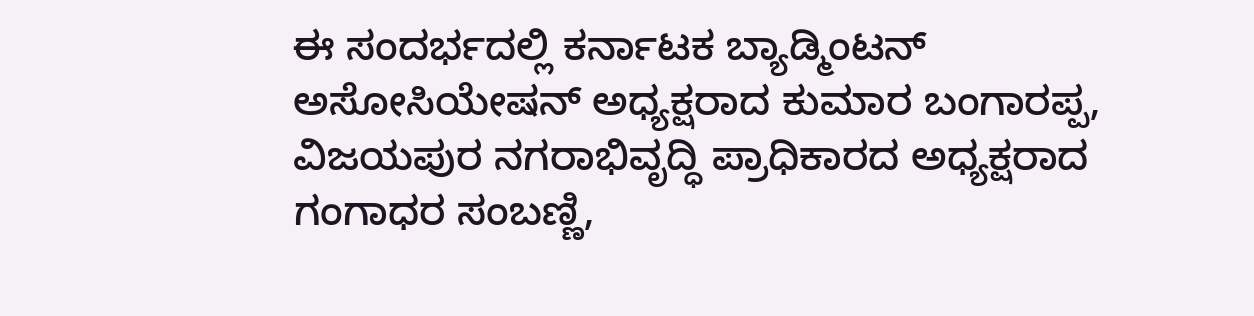ಈ ಸಂದರ್ಭದಲ್ಲಿ ಕರ್ನಾಟಕ ಬ್ಯಾಡ್ಮಿಂಟನ್ ಅಸೋಸಿಯೇಷನ್ ಅಧ್ಯಕ್ಷರಾದ ಕುಮಾರ ಬಂಗಾರಪ್ಪ, ವಿಜಯಪುರ ನಗರಾಭಿವೃದ್ಧಿ ಪ್ರಾಧಿಕಾರದ ಅಧ್ಯಕ್ಷರಾದ ಗಂಗಾಧರ ಸಂಬಣ್ಣಿ,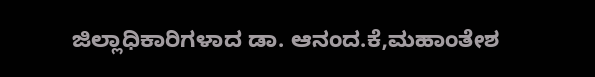ಜಿಲ್ಲಾಧಿಕಾರಿಗಳಾದ ಡಾ. ಆನಂದ.ಕೆ,ಮಹಾಂತೇಶ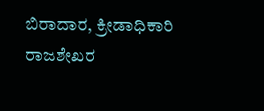ಬಿರಾದಾರ, ಕ್ರೀಡಾಧಿಕಾರಿ ರಾಜಶೇಖರ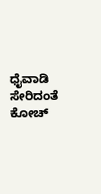ಧೈವಾಡಿ ಸೇರಿದಂತೆ ಕೋಚ್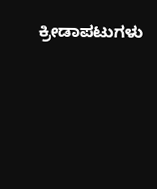ಕ್ರೀಡಾಪಟುಗಳು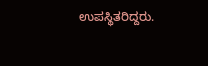ಉಪಸ್ಥಿತರಿದ್ದರು.